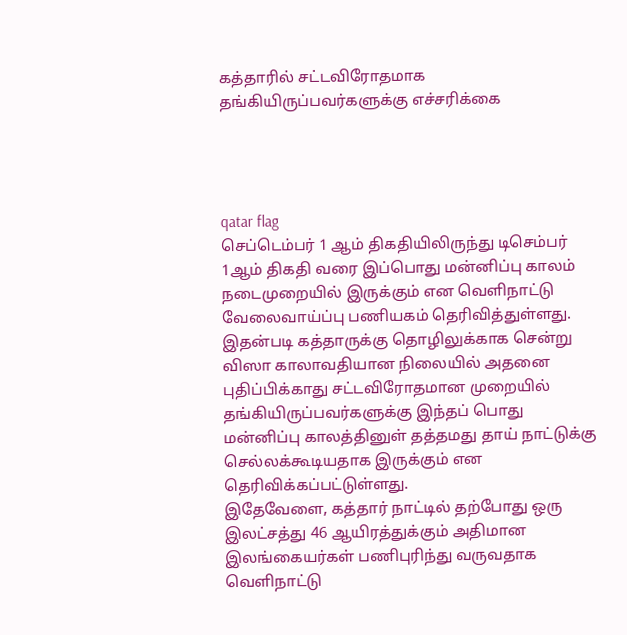கத்தாரில் சட்டவிரோதமாக தங்கியிருப்பவர்களுக்கு எச்சரிக்கை




qatar flag
செப்டெம்பர் 1 ஆம் திகதியிலிருந்து டிசெம்பர் 1ஆம் திகதி வரை இப்பொது மன்னிப்பு காலம் நடைமுறையில் இருக்கும் என வெளிநாட்டு வேலைவாய்ப்பு பணியகம் தெரிவித்துள்ளது.
இதன்படி கத்தாருக்கு தொழிலுக்காக சென்று விஸா காலாவதியான நிலையில் அதனை புதிப்பிக்காது சட்டவிரோதமான முறையில் தங்கியிருப்பவர்களுக்கு இந்தப் பொது மன்னிப்பு காலத்தினுள் தத்தமது தாய் நாட்டுக்கு செல்லக்கூடியதாக இருக்கும் என தெரிவிக்கப்பட்டுள்ளது.
இதேவேளை, கத்தார் நாட்டில் தற்போது ஒரு இலட்சத்து 46 ஆயிரத்துக்கும் அதிமான இலங்கையர்கள் பணிபுரிந்து வருவதாக வெளிநாட்டு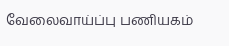வேலைவாய்ப்பு பணியகம்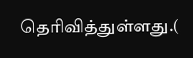தெரிவித்துள்ளது.(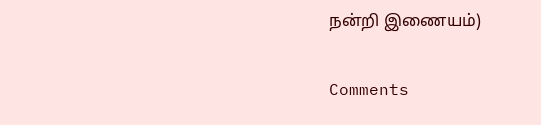நன்றி இணையம்)

Comments